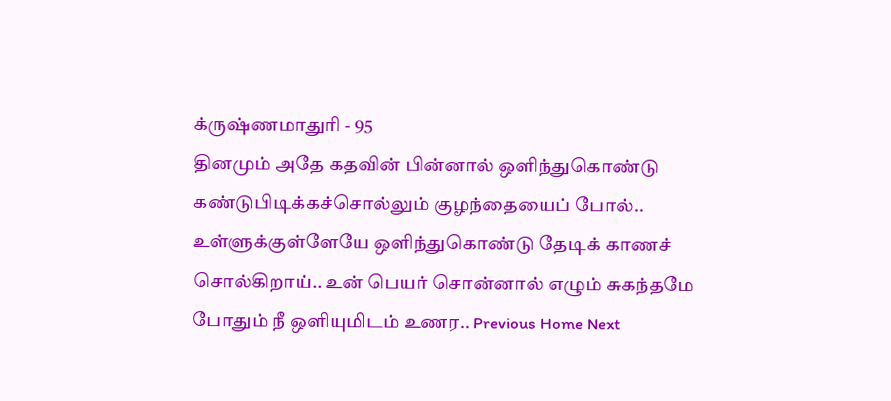க்ருஷ்ணமாதுரி - 95
தினமும் அதே கதவின் பின்னால் ஒளிந்துகொண்டு கண்டுபிடிக்கச்சொல்லும் குழந்தையைப் போல்.. உள்ளுக்குள்ளேயே ஒளிந்துகொண்டு தேடிக் காணச் சொல்கிறாய்.. உன் பெயர் சொன்னால் எழும் சுகந்தமே போதும் நீ ஒளியுமிடம் உணர.. Previous Home Next